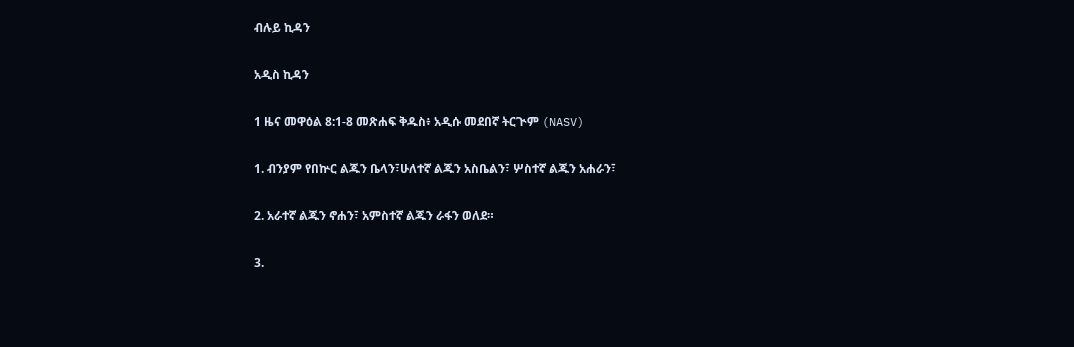ብሉይ ኪዳን

አዲስ ኪዳን

1 ዜና መዋዕል 8:1-8 መጽሐፍ ቅዱስ፥ አዲሱ መደበኛ ትርጒም (NASV)

1. ብንያም የበኵር ልጁን ቤላን፣ሁለተኛ ልጁን አስቤልን፣ ሦስተኛ ልጁን አሐራን፣

2. አራተኛ ልጁን ኖሐን፣ አምስተኛ ልጁን ራፋን ወለደ።

3.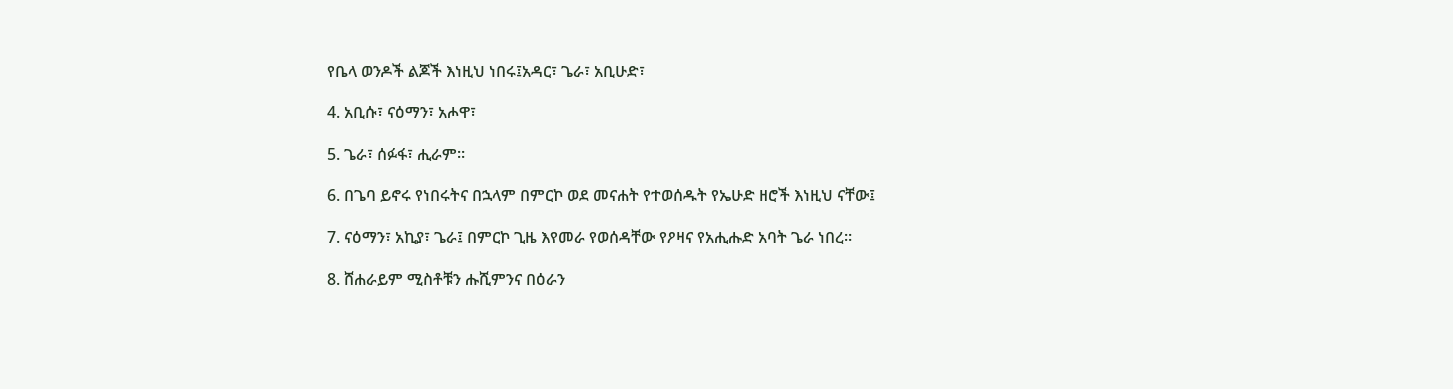የቤላ ወንዶች ልጆች እነዚህ ነበሩ፤አዳር፣ ጌራ፣ አቢሁድ፣

4. አቢሱ፣ ናዕማን፣ አሖዋ፣

5. ጌራ፣ ሰፉፋ፣ ሒራም።

6. በጌባ ይኖሩ የነበሩትና በኋላም በምርኮ ወደ መናሐት የተወሰዱት የኤሁድ ዘሮች እነዚህ ናቸው፤

7. ናዕማን፣ አኪያ፣ ጌራ፤ በምርኮ ጊዜ እየመራ የወሰዳቸው የዖዛና የአሒሑድ አባት ጌራ ነበረ።

8. ሸሐራይም ሚስቶቹን ሑሺምንና በዕራን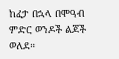ከፈታ በኋላ በሞዓብ ምድር ወንዶች ልጆች ወለደ።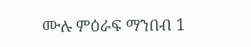ሙሉ ምዕራፍ ማንበብ 1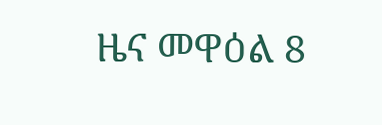ዜና መዋዕል 8